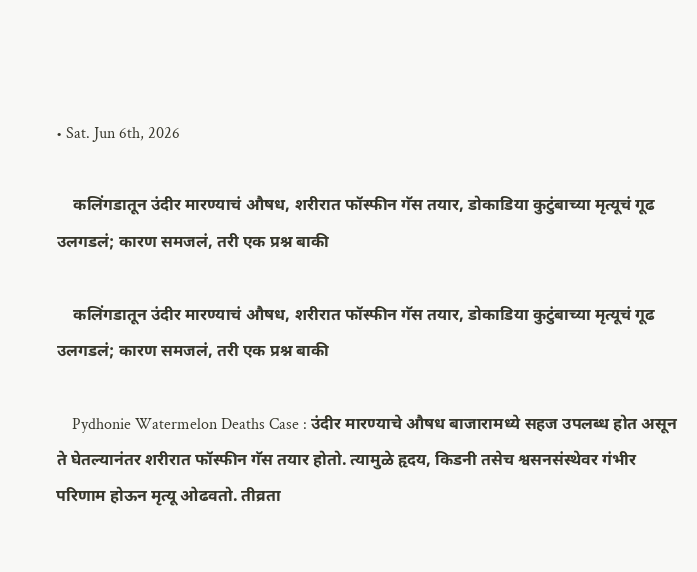• Sat. Jun 6th, 2026

    कलिंगडातून उंदीर मारण्याचं औषध, शरीरात फॉस्फीन गॅस तयार, डोकाडिया कुटुंबाच्या मृत्यूचं गूढ उलगडलं; कारण समजलं, तरी एक प्रश्न बाकी

    कलिंगडातून उंदीर मारण्याचं औषध, शरीरात फॉस्फीन गॅस तयार, डोकाडिया कुटुंबाच्या मृत्यूचं गूढ उलगडलं; कारण समजलं, तरी एक प्रश्न बाकी

    Pydhonie Watermelon Deaths Case : उंदीर मारण्याचे औषध बाजारामध्ये सहज उपलब्ध होत असून ते घेतल्यानंतर शरीरात फॉस्फीन गॅस तयार होतो. त्यामुळे हृदय, किडनी तसेच श्वसनसंस्थेवर गंभीर परिणाम होऊन मृत्यू ओढवतो. तीव्रता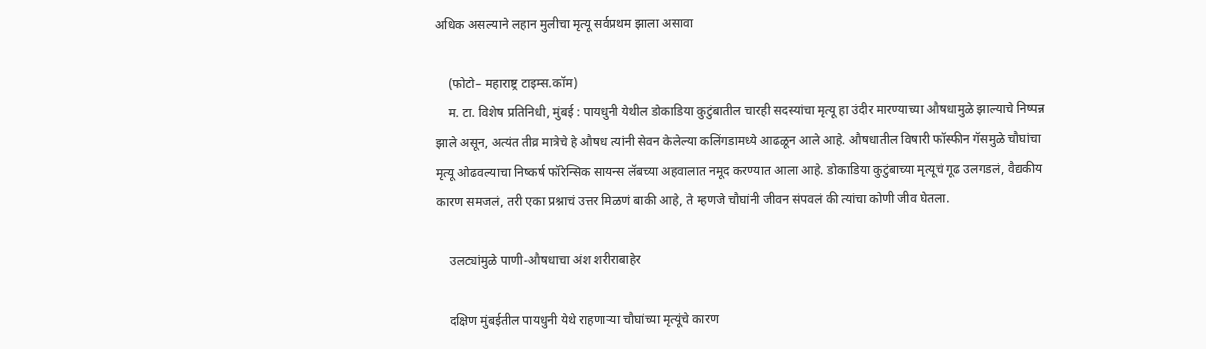अधिक असल्याने लहान मुलीचा मृत्यू सर्वप्रथम झाला असावा

    (फोटो– महाराष्ट्र टाइम्स.कॉम)
    म. टा. विशेष प्रतिनिधी, मुंबई : पायधुनी येथील डोकाडिया कुटुंबातील चारही सदस्यांचा मृत्यू हा उंदीर मारण्याच्या औषधामुळे झाल्याचे निष्पन्न झाले असून, अत्यंत तीव्र मात्रेचे हे औषध त्यांनी सेवन केलेल्या कलिंगडामध्ये आढळून आले आहे. औषधातील विषारी फॉस्फीन गॅसमुळे चौघांचा मृत्यू ओढवल्याचा निष्कर्ष फॉरेन्सिक सायन्स लॅबच्या अहवालात नमूद करण्यात आला आहे. डोकाडिया कुटुंबाच्या मृत्यूचं गूढ उलगडलं, वैद्यकीय कारण समजलं, तरी एका प्रश्नाचं उत्तर मिळणं बाकी आहे, ते म्हणजे चौघांनी जीवन संपवलं की त्यांचा कोणी जीव घेतला.

    उलट्यांमुळे पाणी-औषधाचा अंश शरीराबाहेर

    दक्षिण मुंबईतील पायधुनी येथे राहणाऱ्या चौघांच्या मृत्यूंचे कारण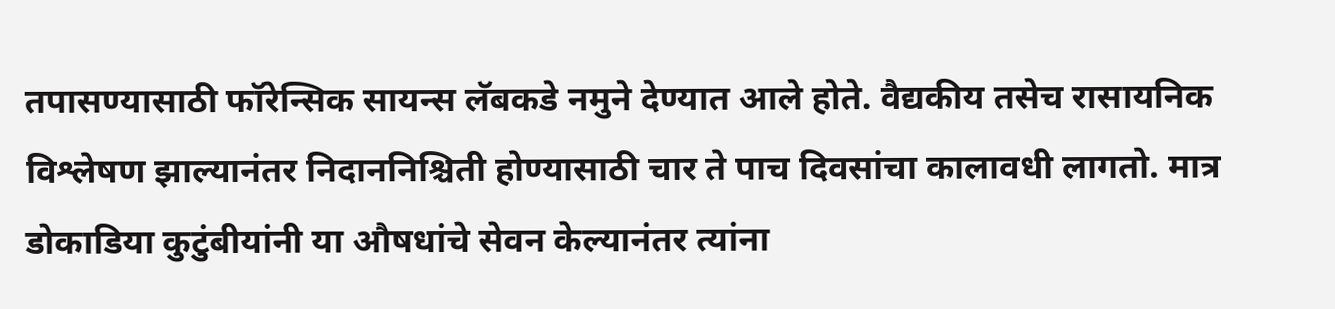तपासण्यासाठी फॉरेन्सिक सायन्स लॅबकडे नमुने देण्यात आले होते. वैद्यकीय तसेच रासायनिक विश्लेषण झाल्यानंतर निदाननिश्चिती होण्यासाठी चार ते पाच दिवसांचा कालावधी लागतो. मात्र डोकाडिया कुटुंबीयांनी या औषधांचे सेवन केल्यानंतर त्यांना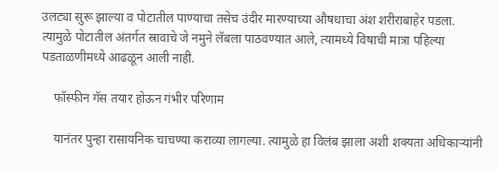उलट्या सुरू झाल्या व पोटातील पाण्याचा तसेच उंदीर मारण्याच्या औषधाचा अंश शरीराबाहेर पडला. त्यामुळे पोटातील अंतर्गत स्रावाचे जे नमुने लॅबला पाठवण्यात आले, त्यामध्ये विषाची मात्रा पहिल्या पडताळणीमध्ये आढळून आली नाही.

    फॉस्फीन गॅस तयार होऊन गंभीर परिणाम

    यानंतर पुन्हा रासायनिक चाचण्या कराव्या लागल्या. त्यामुळे हा विलंब झाला अशी शक्यता अधिकाऱ्यांनी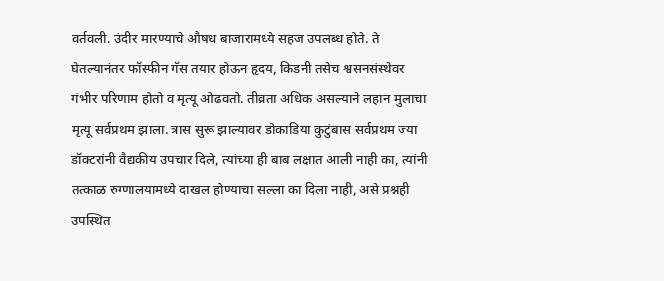वर्तवली. उंदीर मारण्याचे औषध बाजारामध्ये सहज उपलब्ध होते. ते घेतल्यानंतर फॉस्फीन गॅस तयार होऊन हृदय, किडनी तसेच श्वसनसंस्थेवर गंभीर परिणाम होतो व मृत्यू ओढवतो. तीव्रता अधिक असल्याने लहान मुलाचा मृत्यू सर्वप्रथम झाला. त्रास सुरू झाल्यावर डोकाडिया कुटुंबास सर्वप्रथम ज्या डॉक्टरांनी वैद्यकीय उपचार दिले, त्यांच्या ही बाब लक्षात आली नाही का, त्यांनी तत्काळ रुग्णालयामध्ये दाखल होण्याचा सल्ला का दिला नाही, असे प्रश्नही उपस्थित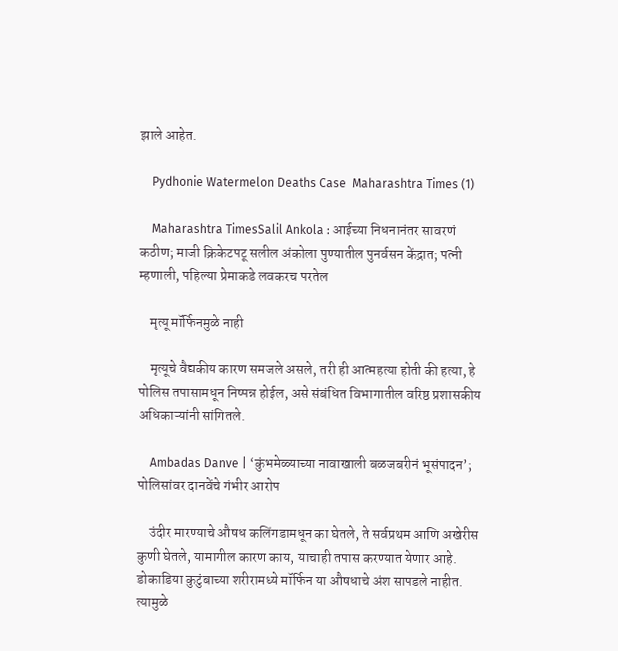झाले आहेत.

    Pydhonie Watermelon Deaths Case  Maharashtra Times (1)

    Maharashtra TimesSalil Ankola : आईच्या निधनानंतर सावरणं कठीण; माजी क्रिकेटपटू सलील अंकोला पुण्यातील पुनर्वसन केंद्रात; पत्नी म्हणाली, पहिल्या प्रेमाकडे लवकरच परतेल

    मृत्यू मॉर्फिनमुळे नाही

    मृत्यूचे वैद्यकीय कारण समजले असले, तरी ही आत्महत्या होती की हत्या, हे पोलिस तपासामधून निष्पन्न होईल, असे संबंधित विभागातील वरिष्ठ प्रशासकीय अधिकाऱ्यांनी सांगितले.

    Ambadas Danve | ‘कुंभमेळ्याच्या नावाखाली बळजबरीनं भूसंपादन’; पोलिसांवर दानवेंचे गंभीर आरोप

    उंदीर मारण्याचे औषध कलिंगडामधून का घेतले, ते सर्वप्रथम आणि अखेरीस कुणी घेतले, यामागील कारण काय, याचाही तपास करण्यात येणार आहे. डोकाडिया कुटुंबाच्या शरीरामध्ये मॉर्फिन या औषधाचे अंश सापडले नाहीत. त्यामुळे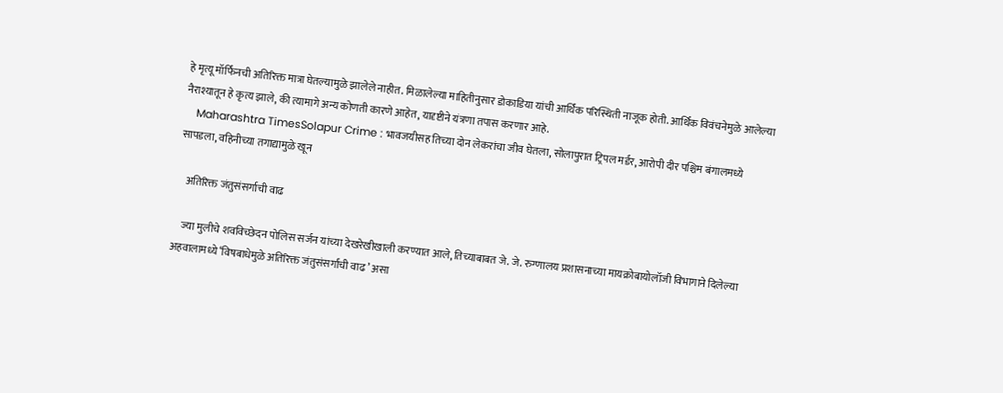हे मृत्यू मॉर्फिनची अतिरिक्त मात्रा घेतल्यामुळे झालेले नाहीत. मिळालेल्या माहितीनुसार डोकाडिया यांची आर्थिक परिस्थिती नाजूक होती. आर्थिक विवंचनेमुळे आलेल्या नैराश्यातून हे कृत्य झाले, की त्यामागे अन्य कोणती कारणे आहेत, यादृष्टीने यंत्रणा तपास करणार आहे.
    Maharashtra TimesSolapur Crime : भावजयीसह तिच्या दोन लेकरांचा जीव घेतला, सोलापुरात ट्रिपल मर्डर, आरोपी दीर पश्चिम बंगालमध्ये सापडला, वहिनीच्या तगाद्यामुळे खून

    अतिरिक्त जंतुसंसर्गाची वाढ

    ज्या मुलीचे शवविच्छेदन पोलिस सर्जन यांच्या देखरेखीखाली करण्यात आले, तिच्याबाबत जे. जे. रुग्णालय प्रशासनाच्या मायक्रोबायोलॉजी विभागाने दिलेल्या अहवालामध्ये ‘विषबाधेमुळे अतिरिक्त जंतुसंसर्गाची वाढ’ असा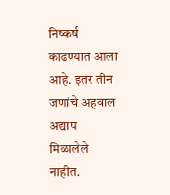निष्कर्ष काढण्यात आला आहे. इतर तीन जणांचे अहवाल अद्याप मिळालेले नाहीत.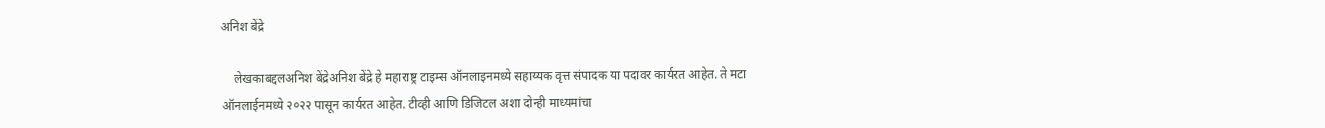अनिश बेंद्रे

    लेखकाबद्दलअनिश बेंद्रेअनिश बेंद्रे हे महाराष्ट्र टाइम्स ऑनलाइनमध्ये सहाय्यक वृत्त संपादक या पदावर कार्यरत आहेत. ते मटा ऑनलाईनमध्ये २०२२ पासून कार्यरत आहेत. टीव्ही आणि डिजिटल अशा दोन्ही माध्यमांचा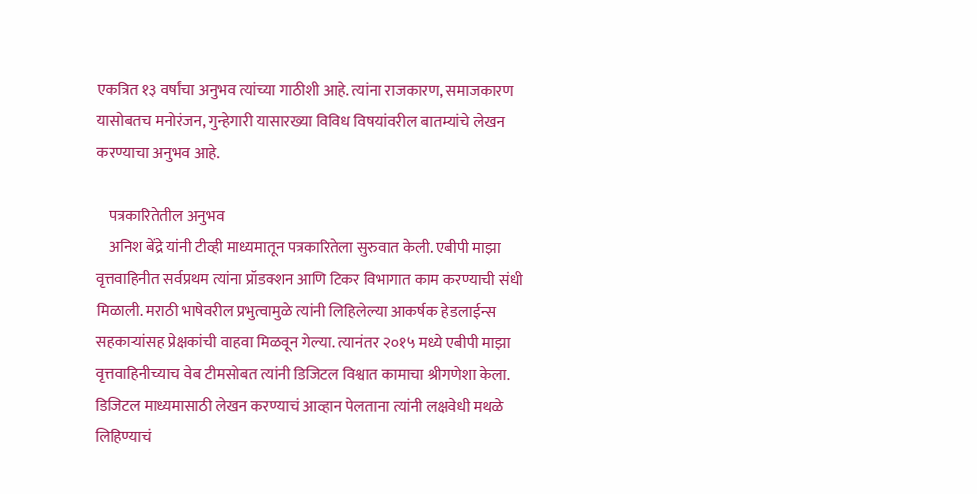एकत्रित १३ वर्षांचा अनुभव त्यांच्या गाठीशी आहे. त्यांना राजकारण, समाजकारण यासोबतच मनोरंजन, गुन्हेगारी यासारख्या विविध विषयांवरील बातम्यांचे लेखन करण्याचा अनुभव आहे.

    पत्रकारितेतील अनुभव
    अनिश बेंद्रे यांनी टीव्ही माध्यमातून पत्रकारितेला सुरुवात केली. एबीपी माझा वृत्तवाहिनीत सर्वप्रथम त्यांना प्रॉडक्शन आणि टिकर विभागात काम करण्याची संधी मिळाली. मराठी भाषेवरील प्रभुत्वामुळे त्यांनी लिहिलेल्या आकर्षक हेडलाईन्स सहकाऱ्यांसह प्रेक्षकांची वाहवा मिळवून गेल्या. त्यानंतर २०१५ मध्ये एबीपी माझा वृत्तवाहिनीच्याच वेब टीमसोबत त्यांनी डिजिटल विश्वात कामाचा श्रीगणेशा केला. डिजिटल माध्यमासाठी लेखन करण्याचं आव्हान पेलताना त्यांनी लक्षवेधी मथळे लिहिण्याचं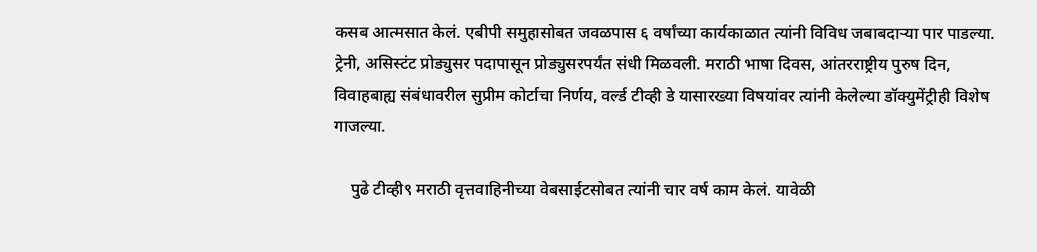कसब आत्मसात केलं. एबीपी समुहासोबत जवळपास ६ वर्षांच्या कार्यकाळात त्यांनी विविध जबाबदाऱ्या पार पाडल्या. ट्रेनी, असिस्टंट प्रोड्युसर पदापासून प्रोड्युसरपर्यंत संधी मिळवली. मराठी भाषा दिवस, आंतरराष्ट्रीय पुरुष दिन, विवाहबाह्य संबंधावरील सुप्रीम कोर्टाचा निर्णय, वर्ल्ड टीव्ही डे यासारख्या विषयांवर त्यांनी केलेल्या डॉक्युमेंट्रीही विशेष गाजल्या.

    पुढे टीव्ही९ मराठी वृत्तवाहिनीच्या वेबसाईटसोबत त्यांनी चार वर्ष काम केलं. यावेळी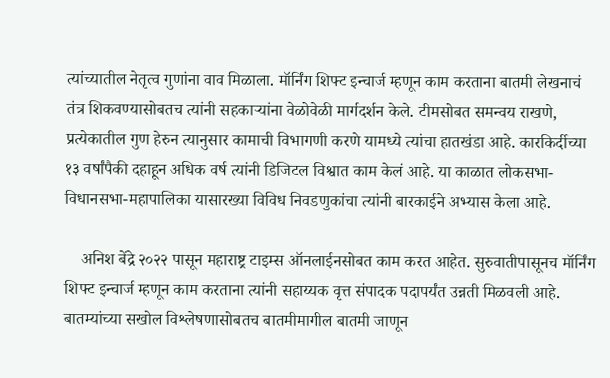त्यांच्यातील नेतृत्व गुणांना वाव मिळाला. मॉर्निंग शिफ्ट इन्चार्ज म्हणून काम करताना बातमी लेखनाचं तंत्र शिकवण्यासोबतच त्यांनी सहकाऱ्यांना वेळोवेळी मार्गदर्शन केले. टीमसोबत समन्वय राखणे, प्रत्येकातील गुण हेरुन त्यानुसार कामाची विभागणी करणे यामध्ये त्यांचा हातखंडा आहे. कारकिर्दीच्या १३ वर्षांपैकी दहाहून अधिक वर्ष त्यांनी डिजिटल विश्वात काम केलं आहे. या काळात लोकसभा-विधानसभा-महापालिका यासारख्या विविध निवडणुकांचा त्यांनी बारकाईने अभ्यास केला आहे.

    अनिश बेंद्रे २०२२ पासून महाराष्ट्र टाइम्स ऑनलाईनसोबत काम करत आहेत. सुरुवातीपासूनच मॉर्निंग शिफ्ट इन्चार्ज म्हणून काम करताना त्यांनी सहाय्यक वृत्त संपादक पदापर्यंत उन्नती मिळवली आहे. बातम्यांच्या सखोल विश्लेषणासोबतच बातमीमागील बातमी जाणून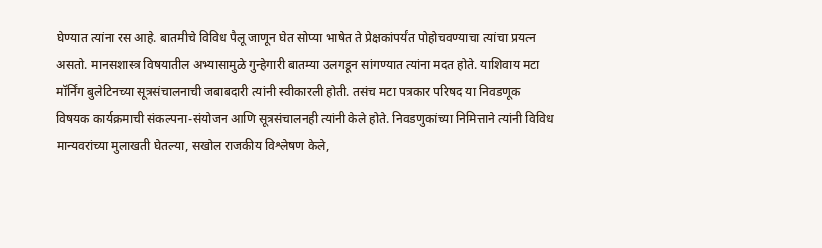घेण्यात त्यांना रस आहे. बातमीचे विविध पैलू जाणून घेत सोप्या भाषेत ते प्रेक्षकांपर्यंत पोहोचवण्याचा त्यांचा प्रयत्न असतो. मानसशास्त्र विषयातील अभ्यासामुळे गुन्हेगारी बातम्या उलगडून सांगण्यात त्यांना मदत होते. याशिवाय मटा मॉर्निंग बुलेटिनच्या सूत्रसंचालनाची जबाबदारी त्यांनी स्वीकारली होती. तसंच मटा पत्रकार परिषद या निवडणूक विषयक कार्यक्रमाची संकल्पना-संयोजन आणि सूत्रसंचालनही त्यांनी केले होते. निवडणुकांच्या निमित्ताने त्यांनी विविध मान्यवरांच्या मुलाखती घेतल्या, सखोल राजकीय विश्लेषण केले,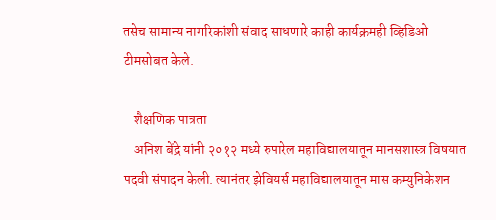तसेच सामान्य नागरिकांशी संवाद साधणारे काही कार्यक्रमही व्हिडिओ टीमसोबत केले.

    शैक्षणिक पात्रता
    अनिश बेंद्रे यांनी २०१२ मध्ये रुपारेल महाविद्यालयातून मानसशास्त्र विषयात पदवी संपादन केली. त्यानंतर झेवियर्स महाविद्यालयातून मास कम्युनिकेशन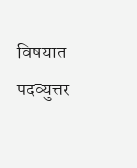विषयात पदव्युत्तर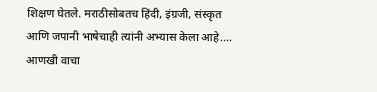शिक्षण घेतले. मराठीसोबतच हिंदी, इंग्रजी, संस्कृत आणि जपानी भाषेचाही त्यांनी अभ्यास केला आहे.… आणखी वाचा